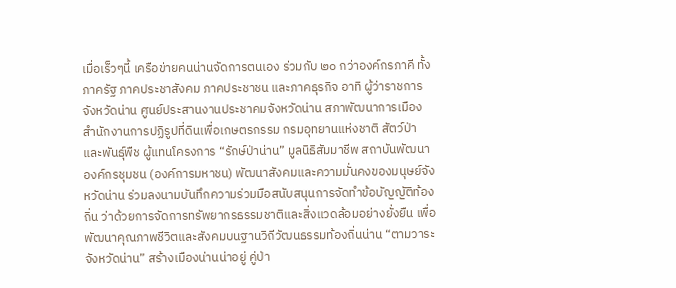เมื่อเร็วๆนี้ เครือข่ายคนน่านจัดการตนเอง ร่วมกับ ๒๐ กว่าองค์กรภาคี ทั้งภาครัฐ ภาคประชาสังคม ภาคประชาชน และภาคธุรกิจ อาทิ ผู้ว่าราชการจังหวัดน่าน ศูนย์ประสานงานประชาคมจังหวัดน่าน สภาพัฒนาการเมือง สำนักงานการปฏิรูปที่ดินเพื่อเกษตรกรรม กรมอุทยานแห่งชาติ สัตว์ป่า และพันธุ์พืช ผู้แทนโครงการ “รักษ์ป่าน่าน” มูลนิธิสัมมาชีพ สถาบันพัฒนาองค์กรชุมชน (องค์การมหาชน) พัฒนาสังคมและความมั่นคงของมนุษย์จังหวัดน่าน ร่วมลงนามบันทึกความร่วมมือสนับสนุนการจัดทำข้อบัญญัติท้องถิ่น ว่าด้วยการจัดการทรัพยากรธรรมชาติและสิ่งแวดล้อมอย่างยั่งยืน เพื่อพัฒนาคุณภาพชีวิตและสังคมบนฐานวิถีวัฒนธรรมท้องถิ่นน่าน “ตามวาระจังหวัดน่าน” สร้างเมืองน่านน่าอยู่ คู่ป่า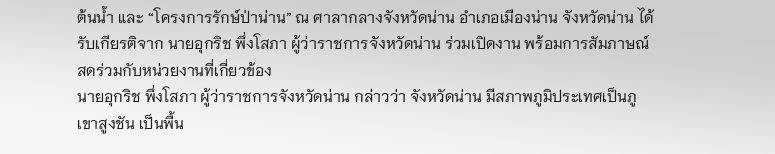ต้นน้ำ และ “โครงการรักษ์ป่าน่าน” ณ ศาลากลางจังหวัดน่าน อำเภอเมืองน่าน จังหวัดน่าน ได้รับเกียรติจาก นายอุกริช พึ่งโสภา ผู้ว่าราชการจังหวัดน่าน ร่วมเปิดงาน พร้อมการสัมภาษณ์สดร่วมกับหน่วยงานที่เกี่ยวข้อง
นายอุกริช พึ่งโสภา ผู้ว่าราชการจังหวัดน่าน กล่าวว่า จังหวัดน่าน มีสภาพภูมิประเทศเป็นภูเขาสูงชัน เป็นพื้น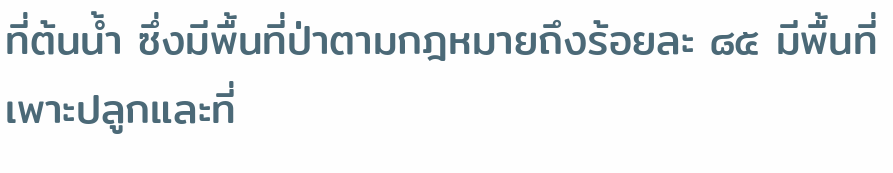ที่ต้นน้ำ ซึ่งมีพื้นที่ป่าตามกฎหมายถึงร้อยละ ๘๕ มีพื้นที่เพาะปลูกและที่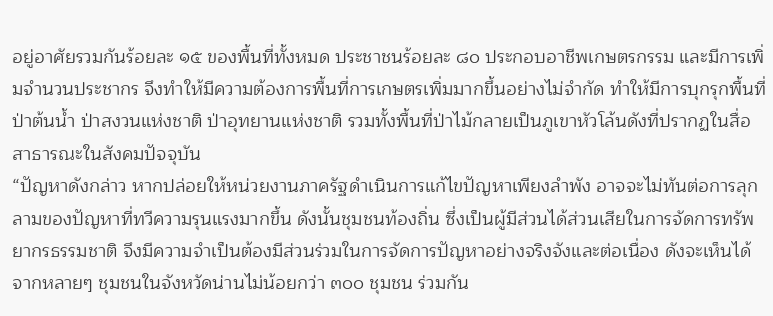อยู่อาศัยรวมกันร้อยละ ๑๕ ของพื้นที่ทั้งหมด ประชาชนร้อยละ ๘๐ ประกอบอาชีพเกษตรกรรม และมีการเพิ่มจำนวนประชากร จึงทำให้มีความต้องการพื้นที่การเกษตรเพิ่มมากขึ้นอย่างไม่จำกัด ทำให้มีการบุกรุกพื้นที่ป่าต้นน้ำ ป่าสงวนแห่งชาติ ป่าอุทยานแห่งชาติ รวมทั้งพื้นที่ป่าไม้กลายเป็นภูเขาหัวโล้นดังที่ปรากฏในสื่อสาธารณะในสังคมปัจจุบัน
“ปัญหาดังกล่าว หากปล่อยให้หน่วยงานภาครัฐดำเนินการแก้ไขปัญหาเพียงลำพัง อาจจะไม่ทันต่อการลุกลามของปัญหาที่ทวีความรุนแรงมากขึ้น ดังนั้นชุมชนท้องถิ่น ซึ่งเป็นผู้มีส่วนได้ส่วนเสียในการจัดการทรัพยากรธรรมชาติ จึงมีความจำเป็นต้องมีส่วนร่วมในการจัดการปัญหาอย่างจริงจังและต่อเนื่อง ดังจะเห็นได้จากหลายๆ ชุมชนในจังหวัดน่านไม่น้อยกว่า ๓๐๐ ชุมชน ร่วมกัน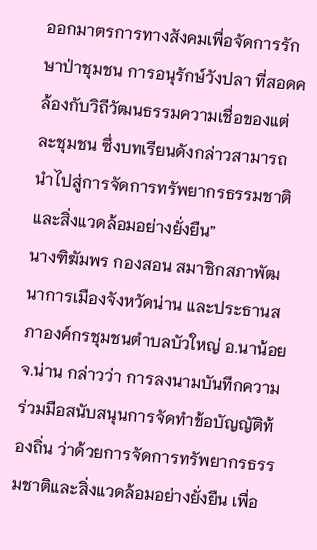ออกมาตรการทางสังคมเพื่อจัดการรักษาป่าชุมชน การอนุรักษ์วังปลา ที่สอดคล้องกับวิถีวัฒนธรรมความเชื่อของแต่ละชุมชน ซึ่งบทเรียนดังกล่าวสามารถนำไปสู่การจัดการทรัพยากรธรรมชาติและสิ่งแวดล้อมอย่างยั่งยืน”
นางฑิฆัมพร กองสอน สมาชิกสภาพัฒนาการเมืองจังหวัดน่าน และประธานสภาองค์กรชุมชนตำบลบัวใหญ่ อ.นาน้อย จ.น่าน กล่าวว่า การลงนามบันทึกความร่วมมือสนับสนุนการจัดทำข้อบัญญัติท้องถิ่น ว่าด้วยการจัดการทรัพยากรธรรมชาติและสิ่งแวดล้อมอย่างยั่งยืน เพื่อ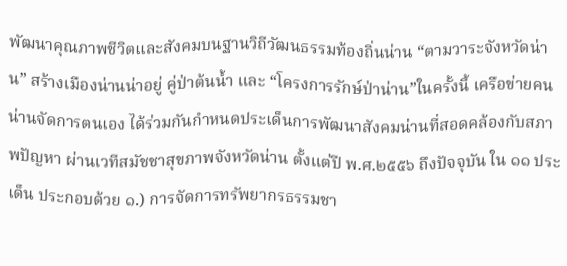พัฒนาคุณภาพชีวิตและสังคมบนฐานวิถีวัฒนธรรมท้องถิ่นน่าน “ตามวาระจังหวัดน่าน” สร้างเมืองน่านน่าอยู่ คู่ป่าต้นน้ำ และ “โครงการรักษ์ป่าน่าน”ในครั้งนี้ เครือข่ายคนน่านจัดการตนเอง ได้ร่วมกันกำหนดประเด็นการพัฒนาสังคมน่านที่สอดคล้องกับสภาพปัญหา ผ่านเวทีสมัชชาสุขภาพจังหวัดน่าน ตั้งแต่ปี พ.ศ.๒๕๕๖ ถึงปัจจุบัน ใน ๑๑ ประเด็น ประกอบด้วย ๑.) การจัดการทรัพยากรธรรมชา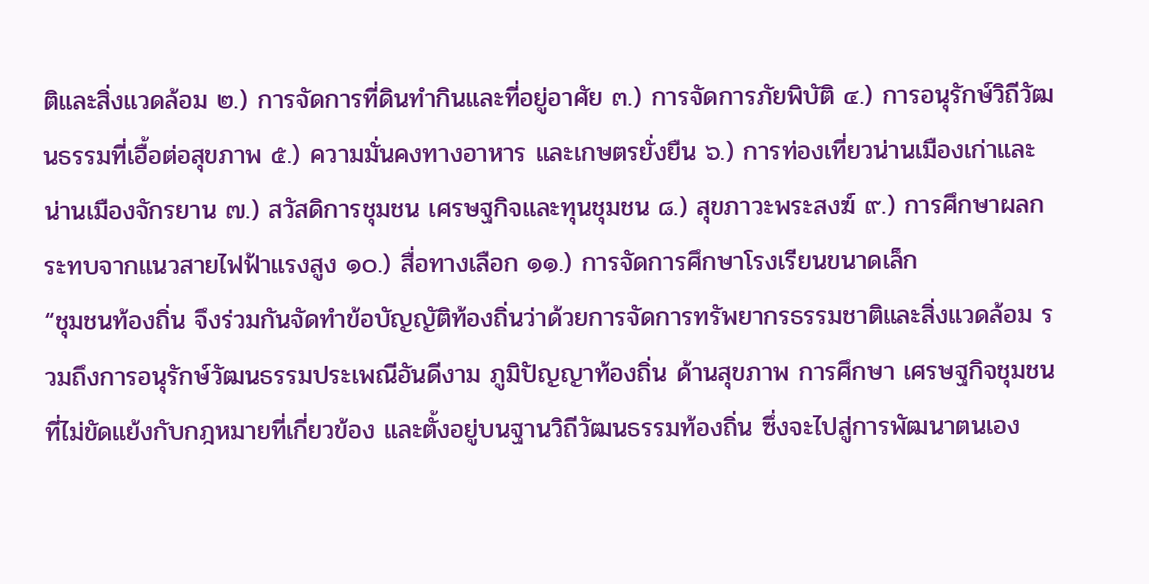ติและสิ่งแวดล้อม ๒.) การจัดการที่ดินทำกินและที่อยู่อาศัย ๓.) การจัดการภัยพิบัติ ๔.) การอนุรักษ์วิถีวัฒนธรรมที่เอื้อต่อสุขภาพ ๕.) ความมั่นคงทางอาหาร และเกษตรยั่งยืน ๖.) การท่องเที่ยวน่านเมืองเก่าและน่านเมืองจักรยาน ๗.) สวัสดิการชุมชน เศรษฐกิจและทุนชุมชน ๘.) สุขภาวะพระสงฆ์ ๙.) การศึกษาผลกระทบจากแนวสายไฟฟ้าแรงสูง ๑๐.) สื่อทางเลือก ๑๑.) การจัดการศึกษาโรงเรียนขนาดเล็ก
“ชุมชนท้องถิ่น จึงร่วมกันจัดทำข้อบัญญัติท้องถิ่นว่าด้วยการจัดการทรัพยากรธรรมชาติและสิ่งแวดล้อม รวมถึงการอนุรักษ์วัฒนธรรมประเพณีอันดีงาม ภูมิปัญญาท้องถิ่น ด้านสุขภาพ การศึกษา เศรษฐกิจชุมชน ที่ไม่ขัดแย้งกับกฎหมายที่เกี่ยวข้อง และตั้งอยู่บนฐานวิถีวัฒนธรรมท้องถิ่น ซึ่งจะไปสู่การพัฒนาตนเอง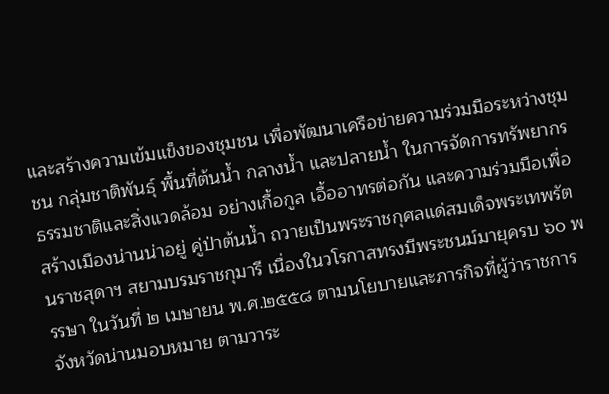และสร้างความเข้มแข็งของชุมชน เพื่อพัฒนาเครือข่ายความร่วมมือระหว่างชุมชน กลุ่มชาติพันธุ์ พื้นที่ต้นน้ำ กลางน้ำ และปลายน้ำ ในการจัดการทรัพยากรธรรมชาติและสิ่งแวดล้อม อย่างเกื้อกูล เอื้ออาทรต่อกัน และความร่วมมือเพื่อสร้างเมืองน่านน่าอยู่ คู่ป่าต้นน้ำ ถวายเป็นพระราชกุศลแด่สมเด็จพระเทพรัตนราชสุดาฯ สยามบรมราชกุมารี เนื่องในวโรกาสทรงมีพระชนม์มายุครบ ๖๐ พรรษา ในวันที่ ๒ เมษายน พ.ศ.๒๕๕๘ ตามนโยบายและภารกิจที่ผู้ว่าราชการจังหวัดน่านมอบหมาย ตามวาระ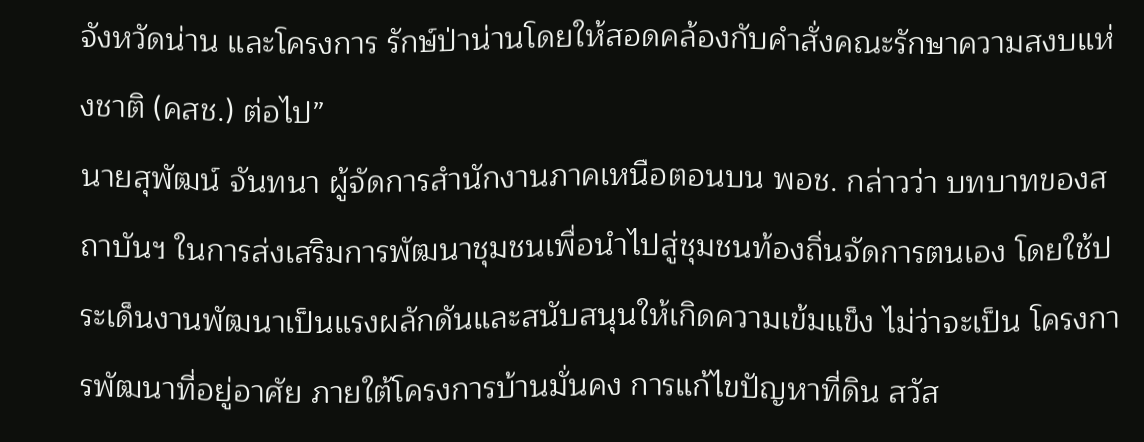จังหวัดน่าน และโครงการ รักษ์ป่าน่านโดยให้สอดคล้องกับคำสั่งคณะรักษาความสงบแห่งชาติ (คสช.) ต่อไป”
นายสุพัฒน์ จันทนา ผู้จัดการสำนักงานภาคเหนือตอนบน พอช. กล่าวว่า บทบาทของสถาบันฯ ในการส่งเสริมการพัฒนาชุมชนเพื่อนำไปสู่ชุมชนท้องถิ่นจัดการตนเอง โดยใช้ประเด็นงานพัฒนาเป็นแรงผลักดันและสนับสนุนให้เกิดความเข้มแข็ง ไม่ว่าจะเป็น โครงการพัฒนาที่อยู่อาศัย ภายใต้โครงการบ้านมั่นคง การแก้ไขปัญหาที่ดิน สวัส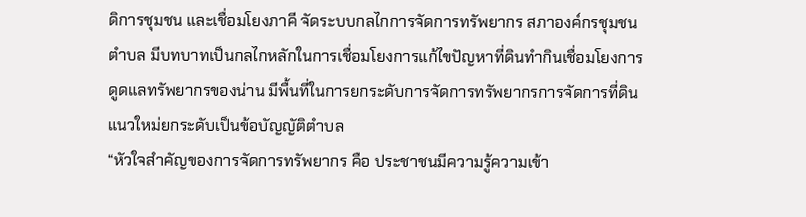ดิการชุมชน และเชื่อมโยงภาคี จัดระบบกลไกการจัดการทรัพยากร สภาองค์กรชุมชนตำบล มีบทบาทเป็นกลไกหลักในการเชื่อมโยงการแก้ไขปัญหาที่ดินทำกินเชื่อมโยงการดูดแลทรัพยากรของน่าน มีพื้นที่ในการยกระดับการจัดการทรัพยากรการจัดการที่ดินแนวใหม่ยกระดับเป็นข้อบัญญัติตำบล
“หัวใจสำคัญของการจัดการทรัพยากร คือ ประชาชนมีความรู้ความเข้า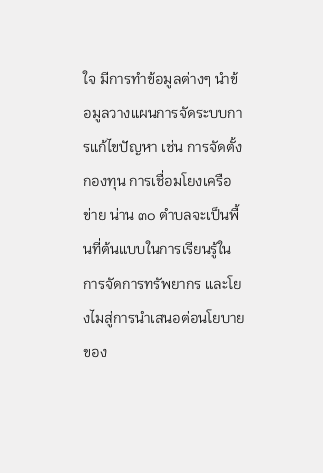ใจ มีการทำข้อมูลต่างๆ นำข้อมูลวางแผนการจัดระบบการแก้ไขปัญหา เช่น การจัดตั้งกองทุน การเชื่อมโยงเครือข่าย น่าน ๓๐ ตำบลจะเป็นพื้นที่ต้นแบบในการเรียนรู้ในการจัดการทรัพยากร และโยงไมสู่การนำเสนอต่อนโยบายของ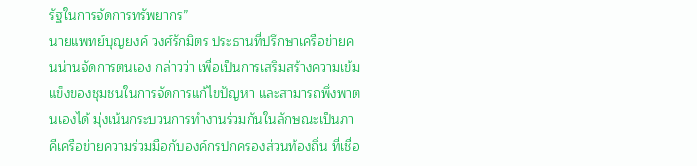รัฐในการจัดการทรัพยากร”
นายแพทย์บุญยงค์ วงศ์รักมิตร ประธานที่ปรึกษาเครือข่ายคนน่านจัดการตนเอง กล่าวว่า เพื่อเป็นการเสริมสร้างความเข้มแข็งของชุมชนในการจัดการแก้ไขปัญหา และสามารถพึ่งพาตนเองได้ มุ่งเน้นกระบวนการทำงานร่วมกันในลักษณะเป็นภาคีเครือข่ายความร่วมมือกับองค์กรปกครองส่วนท้องถิ่น ที่เชื่อ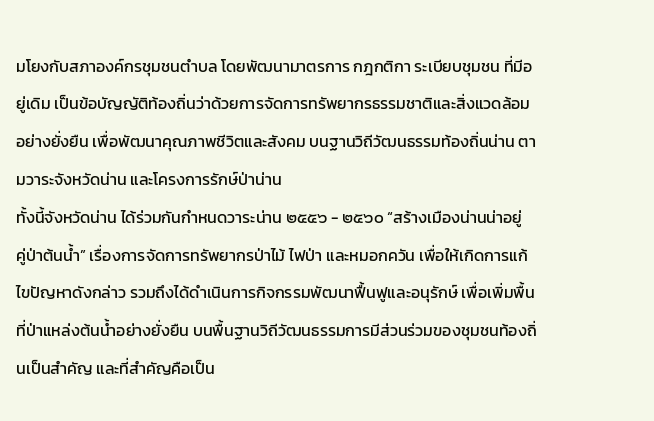มโยงกับสภาองค์กรชุมชนตำบล โดยพัฒนามาตรการ กฎกติกา ระเบียบชุมชน ที่มีอยู่เดิม เป็นข้อบัญญัติท้องถิ่นว่าด้วยการจัดการทรัพยากรธรรมชาติและสิ่งแวดล้อมอย่างยั่งยืน เพื่อพัฒนาคุณภาพชีวิตและสังคม บนฐานวิถีวัฒนธรรมท้องถิ่นน่าน ตามวาระจังหวัดน่าน และโครงการรักษ์ป่าน่าน
ทั้งนี้จังหวัดน่าน ได้ร่วมกันกำหนดวาระน่าน ๒๕๕๖ - ๒๕๖๐ “สร้างเมืองน่านน่าอยู่
คู่ป่าต้นน้ำ” เรื่องการจัดการทรัพยากรป่าไม้ ไฟป่า และหมอกควัน เพื่อให้เกิดการแก้ไขปัญหาดังกล่าว รวมถึงได้ดำเนินการกิจกรรมพัฒนาฟื้นฟูและอนุรักษ์ เพื่อเพิ่มพื้นที่ป่าแหล่งต้นน้ำอย่างยั่งยืน บนพื้นฐานวิถีวัฒนธรรมการมีส่วนร่วมของชุมชนท้องถิ่นเป็นสำคัญ และที่สำคัญคือเป็น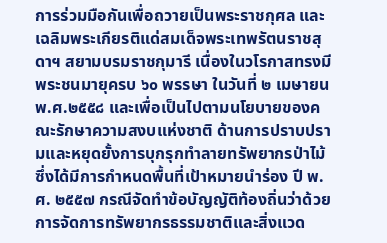การร่วมมือกันเพื่อถวายเป็นพระราชกุศล และเฉลิมพระเกียรติแด่สมเด็จพระเทพรัตนราชสุดาฯ สยามบรมราชกุมารี เนื่องในวโรกาสทรงมีพระชนมายุครบ ๖๐ พรรษา ในวันที่ ๒ เมษายน พ.ศ.๒๕๕๘ และเพื่อเป็นไปตามนโยบายของคณะรักษาความสงบแห่งชาติ ด้านการปราบปรามและหยุดยั้งการบุกรุกทำลายทรัพยากรป่าไม้ ซึ่งได้มีการกำหนดพื้นที่เป้าหมายนำร่อง ปี พ.ศ. ๒๕๕๗ กรณีจัดทำข้อบัญญัติท้องถิ่นว่าด้วยการจัดการทรัพยากรธรรมชาติและสิ่งแวด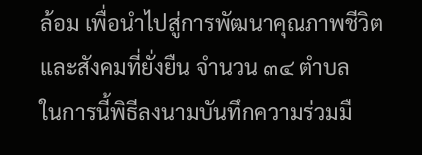ล้อม เพื่อนำไปสู่การพัฒนาคุณภาพชีวิตและสังคมที่ยั่งยืน จำนวน ๓๔ ตำบล
ในการนี้พิธีลงนามบันทึกความร่วมมื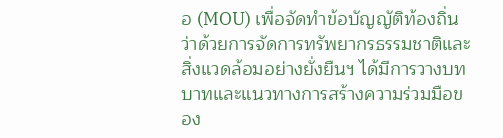อ (MOU) เพื่อจัดทำข้อบัญญัติท้องถิ่นว่าด้วยการจัดการทรัพยากรธรรมชาติและสิ่งแวดล้อมอย่างยั่งยืนฯ ได้มีการวางบทบาทและแนวทางการสร้างความร่วมมือของ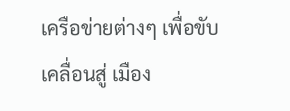เครือข่ายต่างๆ เพื่อขับเคลื่อนสู่ เมือง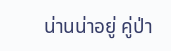น่านน่าอยู่ คู่ป่า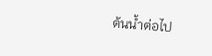ต้นน้ำต่อไป